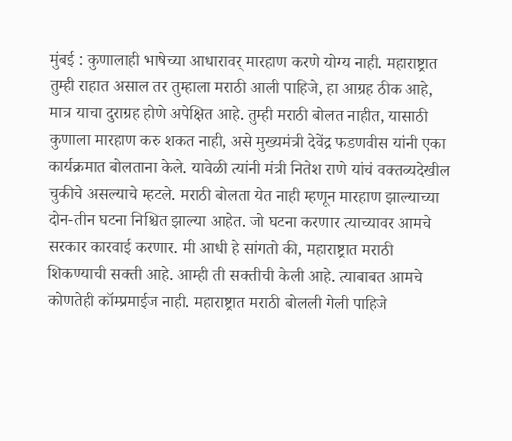मुंबई : कुणालाही भाषेच्या आधारावर् मारहाण करणे योग्य नाही. महाराष्ट्रात तुम्ही राहात असाल तर तुम्हाला मराठी आली पाहिजे, हा आग्रह ठीक आहे, मात्र याचा दुराग्रह होणे अपेक्षित आहे. तुम्ही मराठी बोलत नाहीत, यासाठी कुणाला मारहाण करु शकत नाही, असे मुख्यमंत्री देवेंद्र फडणवीस यांनी एका कार्यक्रमात बोलताना केले. यावेळी त्यांनी मंत्री नितेश राणे यांचं वक्तव्यदेखील चुकीचे असल्याचे म्हटले. मराठी बोलता येत नाही म्हणून मारहाण झाल्याच्या दोन-तीन घटना निश्चित झाल्या आहेत. जो घटना करणार त्याच्यावर आमचे सरकार कारवाई करणार. मी आधी हे सांगतो की, महाराष्ट्रात मराठी शिकण्याची सक्ती आहे. आम्ही ती सक्तीची केली आहे. त्याबाबत आमचे कोणतेही कॉम्प्रमाईज नाही. महाराष्ट्रात मराठी बोलली गेली पाहिजे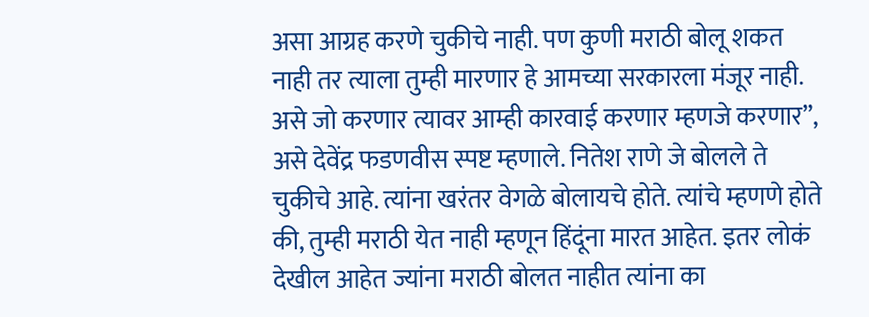असा आग्रह करणे चुकीचे नाही. पण कुणी मराठी बोलू शकत नाही तर त्याला तुम्ही मारणार हे आमच्या सरकारला मंजूर नाही. असे जो करणार त्यावर आम्ही कारवाई करणार म्हणजे करणार”, असे देवेंद्र फडणवीस स्पष्ट म्हणाले. नितेश राणे जे बोलले ते चुकीचे आहे. त्यांना खरंतर वेगळे बोलायचे होते. त्यांचे म्हणणे होते की, तुम्ही मराठी येत नाही म्हणून हिंदूंना मारत आहेत. इतर लोकं देखील आहेत ज्यांना मराठी बोलत नाहीत त्यांना का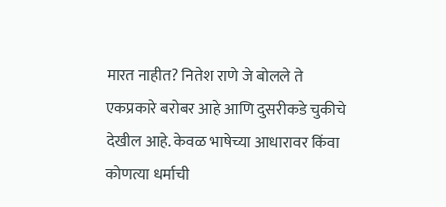मारत नाहीत? नितेश राणे जे बोलले ते एकप्रकारे बरोबर आहे आणि दुसरीकडे चुकीचे देखील आहे. केवळ भाषेच्या आधारावर किंवा कोणत्या धर्माची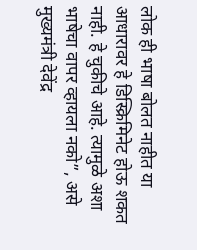लोक ही भाषा बोलत नाहीत या आधारावर हे डिस्क्रिमिनेट होऊ शकत नाही. हे चुकीचे आहे. त्यामुळे अशा भाषेचा वापर व्हायला नको”, असे मुख्यमंत्री देवेंद्र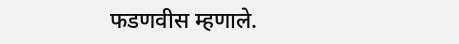फडणवीस म्हणाले.